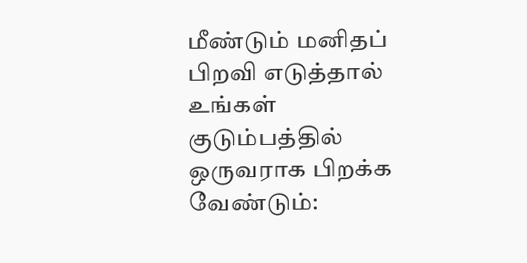மீண்டும் மனிதப் பிறவி எடுத்தால் உங்கள் குடும்பத்தில் ஒருவராக பிறக்க வேண்டும்: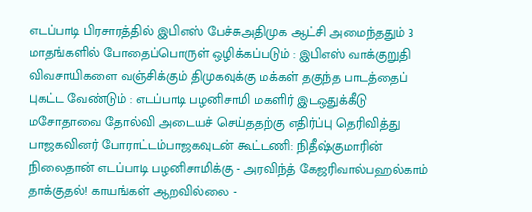எடப்பாடி பிரசாரத்தில் இபிஎஸ் பேச்சுஅதிமுக ஆட்சி அமைந்ததும் 3 மாதங்களில் போதைப்பொருள் ஒழிக்கப்படும் : இபிஎஸ் வாக்குறுதி விவசாயிகளை வஞ்சிக்கும் திமுகவுக்கு மக்கள் தகுந்த பாடத்தைப் புகட்ட வேண்டும் : எடப்பாடி பழனிசாமி மகளிர் இடஒதுக்கீடு மசோதாவை தோல்வி அடையச் செய்ததற்கு எதிர்ப்பு தெரிவித்து பாஜகவினர் போராட்டம்பாஜகவுடன் கூட்டணி: நிதீஷ்குமாரின் நிலைதான் எடப்பாடி பழனிசாமிக்கு - அரவிந்த் கேஜரிவால்பஹல்காம் தாக்குதல்! காயங்கள் ஆறவில்லை -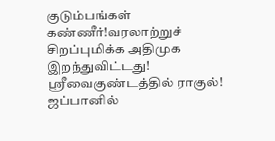குடும்பங்கள் கண்ணீர்!வரலாற்றுச் சிறப்புமிக்க அதிமுக இறந்துவிட்டது! ஸ்ரீவைகுண்டத்தில் ராகுல்! ஜப்பானில்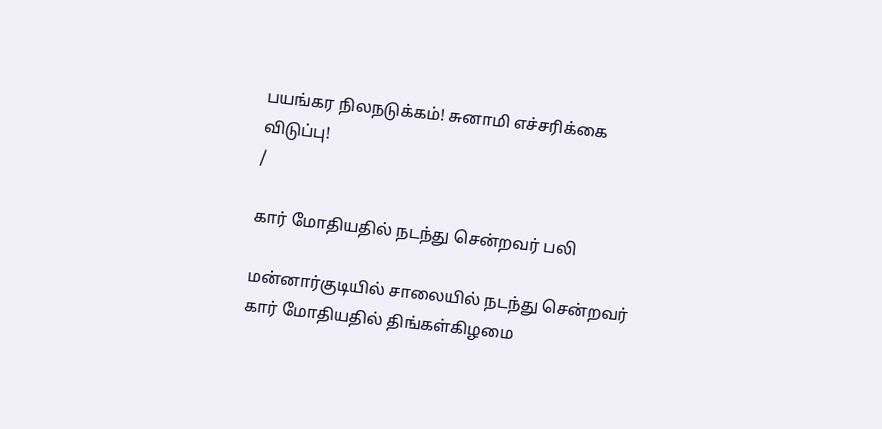பயங்கர நிலநடுக்கம்! சுனாமி எச்சரிக்கை விடுப்பு!
/

கார் மோதியதில் நடந்து சென்றவர் பலி

மன்னார்குடியில் சாலையில் நடந்து சென்றவர் கார் மோதியதில் திங்கள்கிழமை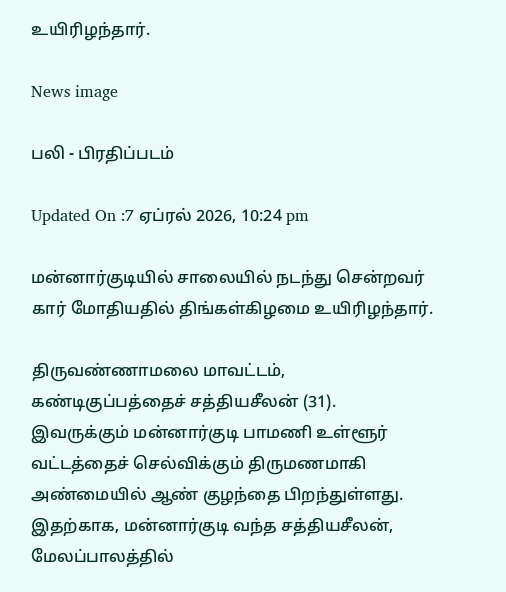உயிரிழந்தார்.

News image

பலி - பிரதிப்படம்

Updated On :7 ஏப்ரல் 2026, 10:24 pm

மன்னார்குடியில் சாலையில் நடந்து சென்றவர் கார் மோதியதில் திங்கள்கிழமை உயிரிழந்தார்.

திருவண்ணாமலை மாவட்டம், கண்டிகுப்பத்தைச் சத்தியசீலன் (31). இவருக்கும் மன்னார்குடி பாமணி உள்ளூர் வட்டத்தைச் செல்விக்கும் திருமணமாகி அண்மையில் ஆண் குழந்தை பிறந்துள்ளது. இதற்காக, மன்னார்குடி வந்த சத்தியசீலன், மேலப்பாலத்தில்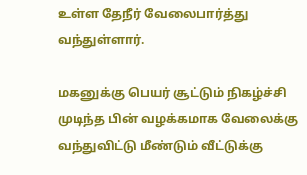உள்ள தேநீர் வேலைபார்த்து வந்துள்ளார்.

மகனுக்கு பெயர் சூட்டும் நிகழ்ச்சி முடிந்த பின் வழக்கமாக வேலைக்கு வந்துவிட்டு மீண்டும் வீட்டுக்கு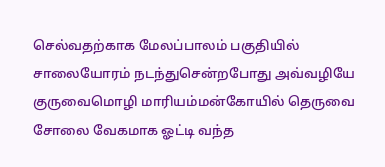செல்வதற்காக மேலப்பாலம் பகுதியில் சாலையோரம் நடந்துசென்றபோது அவ்வழியே குருவைமொழி மாரியம்மன்கோயில் தெருவை சோலை வேகமாக ஓட்டி வந்த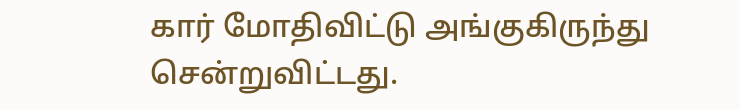கார் மோதிவிட்டு அங்குகிருந்து சென்றுவிட்டது.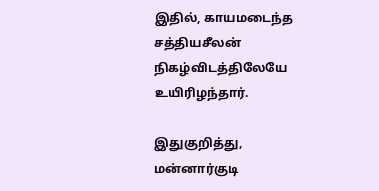இதில், காயமடைந்த சத்தியசீலன் நிகழ்விடத்திலேயே உயிரிழந்தார்.

இதுகுறித்து, மன்னார்குடி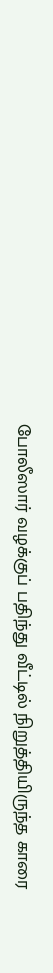போலீஸார் வழக்குப் பதிந்து வீட்டில் நிறுத்தியிருந்த காரை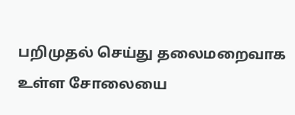பறிமுதல் செய்து தலைமறைவாக உள்ள சோலையை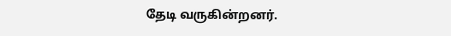தேடி வருகின்றனர்.